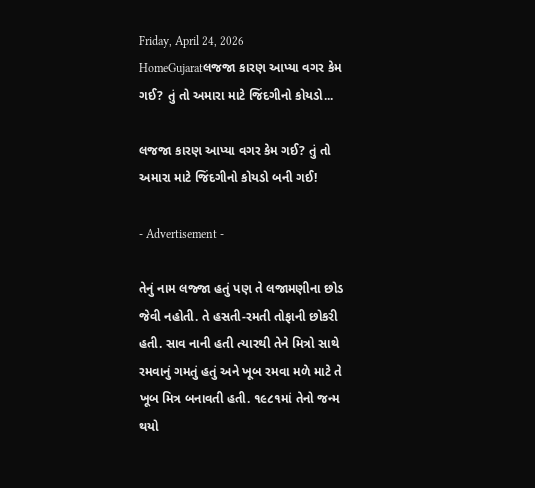Friday, April 24, 2026
HomeGujaratલજજા કારણ આપ્યા વગર કેમ ગઈ? તું તો અમારા માટે જિંદગીનો કોયડો...

લજજા કારણ આપ્યા વગર કેમ ગઈ? તું તો અમારા માટે જિંદગીનો કોયડો બની ગઈ!

- Advertisement -

તેનું નામ લજ્જા હતું પણ તે લજામણીના છોડ જેવી નહોતી. તે હસતી-રમતી તોફાની છોકરી હતી. સાવ નાની હતી ત્યારથી તેને મિત્રો સાથે રમવાનું ગમતું હતું અને ખૂબ રમવા મળે માટે તે ખૂબ મિત્ર બનાવતી હતી. ૧૯૮૧માં તેનો જન્મ થયો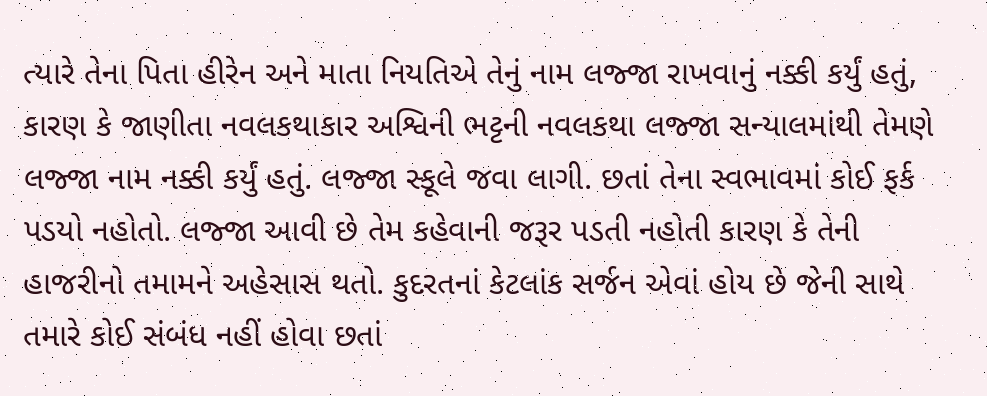ત્યારે તેના પિતા હીરેન અને માતા નિયતિએ તેનું નામ લજ્જા રાખવાનું નક્કી કર્યું હતું, કારણ કે જાણીતા નવલકથાકાર અશ્વિની ભટ્ટની નવલકથા લજ્જા સન્યાલમાંથી તેમણે લજ્જા નામ નક્કી કર્યું હતું. લજ્જા સ્કૂલે જવા લાગી. છતાં તેના સ્વભાવમાં કોઈ ફર્ક પડયો નહોતો. લજ્જા આવી છે તેમ કહેવાની જરૂર પડતી નહોતી કારણ કે તેની હાજરીનો તમામને અહેસાસ થતો. કુદરતનાં કેટલાંક સર્જન એવાં હોય છે જેની સાથે તમારે કોઈ સંબંધ નહીં હોવા છતાં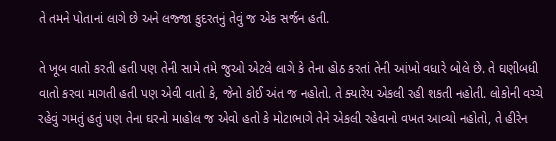તે તમને પોતાનાં લાગે છે અને લજ્જા કુદરતનું તેવું જ એક સર્જન હતી.

તે ખૂબ વાતો કરતી હતી પણ તેની સામે તમે જુઓ એટલે લાગે કે તેના હોઠ કરતાં તેની આંખો વધારે બોલે છે. તે ઘણીબધી વાતો કરવા માગતી હતી પણ એવી વાતો કે, જેનો કોઈ અંત જ નહોતો. તે ક્યારેય એકલી રહી શકતી નહોતી. લોકોની વચ્ચે રહેવું ગમતું હતું પણ તેના ઘરનો માહોલ જ એવો હતો કે મોટાભાગે તેને એકલી રહેવાનો વખત આવ્યો નહોતો, તે હીરેન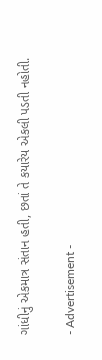ગાંધીનું એકમાત્ર સંતાન હતી, છતાં તે કયારેય એકલી પડતી નહોતી.

- Advertisement -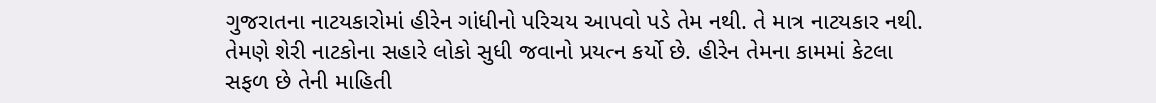ગુજરાતના નાટયકારોમાં હીરેન ગાંધીનો પરિચય આપવો પડે તેમ નથી. તે માત્ર નાટયકાર નથી. તેમણે શેરી નાટકોના સહારે લોકો સુધી જવાનો પ્રયત્ન કર્યો છે. હીરેન તેમના કામમાં કેટલા સફળ છે તેની માહિતી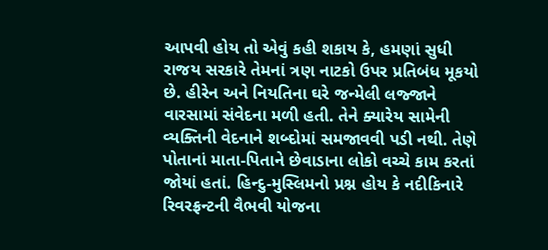આપવી હોય તો એવું કહી શકાય કે, હમણાં સુધી રાજય સરકારે તેમનાં ત્રણ નાટકો ઉપર પ્રતિબંધ મૂકયો છે. હીરેન અને નિયતિના ઘરે જન્મેલી લજ્જાને વારસામાં સંવેદના મળી હતી. તેને ક્યારેય સામેની વ્યક્તિની વેદનાને શબ્દોમાં સમજાવવી પડી નથી. તેણે પોતાનાં માતા-પિતાને છેવાડાના લોકો વચ્ચે કામ કરતાં જોયાં હતાં. હિન્દુ-મુસ્લિમનો પ્રશ્ન હોય કે નદીકિનારે રિવરફ્રન્ટની વૈભવી યોજના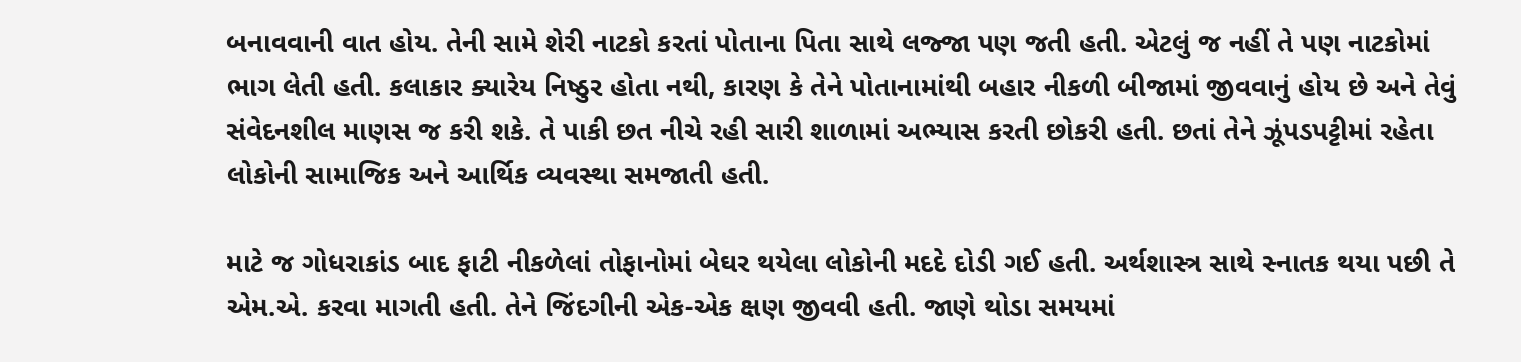બનાવવાની વાત હોય. તેની સામે શેરી નાટકો કરતાં પોતાના પિતા સાથે લજ્જા પણ જતી હતી. એટલું જ નહીં તે પણ નાટકોમાં ભાગ લેતી હતી. કલાકાર ક્યારેય નિષ્ઠુર હોતા નથી, કારણ કે તેને પોતાનામાંથી બહાર નીકળી બીજામાં જીવવાનું હોય છે અને તેવું સંવેદનશીલ માણસ જ કરી શકે. તે પાકી છત નીચે રહી સારી શાળામાં અભ્યાસ કરતી છોકરી હતી. છતાં તેને ઝૂંપડપટ્ટીમાં રહેતા લોકોની સામાજિક અને આર્થિક વ્યવસ્થા સમજાતી હતી.

માટે જ ગોધરાકાંડ બાદ ફાટી નીકળેલાં તોફાનોમાં બેઘર થયેલા લોકોની મદદે દોડી ગઈ હતી. અર્થશાસ્ત્ર સાથે સ્નાતક થયા પછી તે એમ.એ. કરવા માગતી હતી. તેને જિંદગીની એક-એક ક્ષણ જીવવી હતી. જાણે થોડા સમયમાં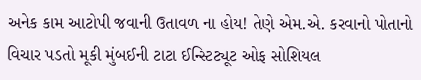અનેક કામ આટોપી જવાની ઉતાવળ ના હોય! તેણે એમ.એ. કરવાનો પોતાનો વિચાર પડતો મૂકી મુંબઈની ટાટા ઈન્સ્ટિટ્યૂટ ઓફ સોશિયલ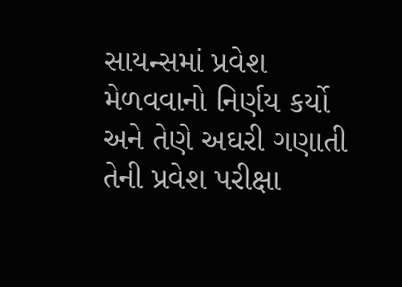સાયન્સમાં પ્રવેશ મેળવવાનો નિર્ણય કર્યો અને તેણે અઘરી ગણાતી તેની પ્રવેશ પરીક્ષા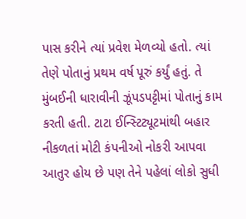પાસ કરીને ત્યાં પ્રવેશ મેળવ્યો હતો. ત્યાં તેણે પોતાનું પ્રથમ વર્ષ પૂરું કર્યું હતું. તે મુંબઈની ધારાવીની ઝૂંપડપટ્ટીમાં પોતાનું કામ કરતી હતી. ટાટા ઈન્સ્ટિટ્યૂટમાંથી બહાર નીકળતાં મોટી કંપનીઓ નોકરી આપવા આતુર હોય છે પણ તેને પહેલાં લોકો સુધી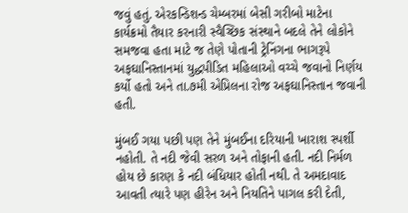જવું હતું. એરકન્ડિશન્ડ ચેમ્બરમાં બેસી ગરીબો માટેના કાર્યક્રમો તૈયાર કરનારી સ્વૈચ્છિક સંસ્થાને બદલે તેને લોકોને સમજવા હતા માટે જ તેણે પોતાની ટ્રેનિંગના ભાગરૂપે અફઘાનિસ્તાનમાં યુદ્ધપીડિત મહિલાઓ વચ્ચે જવાનો નિર્ણય કર્યો હતો અને તા.૭મી એપ્રિલના રોજ અફઘાનિસ્તાન જવાની હતી.

મુંબઈ ગયા પછી પણ તેને મુંબઈના દરિયાની ખારાશ સ્પર્શી નહોતી. તે નદી જેવી સરળ અને તોફાની હતી. નદી નિર્મળ હોય છે કારણ કે નદી બંધિયાર હોતી નથી. તે અમદાવાદ આવતી ત્યારે પણ હીરેન અને નિયતિને પાગલ કરી દેતી,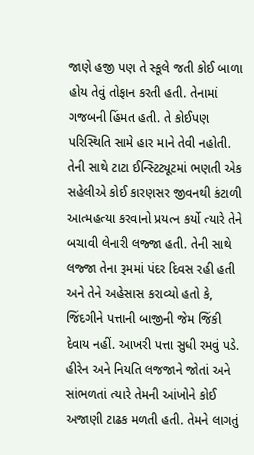જાણે હજી પણ તે સ્કૂલે જતી કોઈ બાળા હોય તેવું તોફાન કરતી હતી. તેનામાં ગજબની હિંમત હતી. તે કોઈપણ પરિસ્થિતિ સામે હાર માને તેવી નહોતી. તેની સાથે ટાટા ઈન્સ્ટિટ્યૂટમાં ભણતી એક સહેલીએ કોઈ કારણસર જીવનથી કંટાળી આત્મહત્યા કરવાનો પ્રયત્ન કર્યો ત્યારે તેને બચાવી લેનારી લજ્જા હતી. તેની સાથે લજ્જા તેના રૂમમાં પંદર દિવસ રહી હતી અને તેને અહેસાસ કરાવ્યો હતો કે, જિંદગીને પત્તાની બાજીની જેમ જિંકી દેવાય નહીં. આખરી પત્તા સુધી રમવું પડે. હીરેન અને નિયતિ લજજાને જોતાં અને સાંભળતાં ત્યારે તેમની આંખોને કોઈ અજાણી ટાઢક મળતી હતી. તેમને લાગતું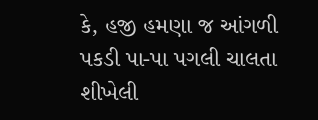કે, હજી હમણા જ આંગળી પકડી પા-પા પગલી ચાલતા શીખેલી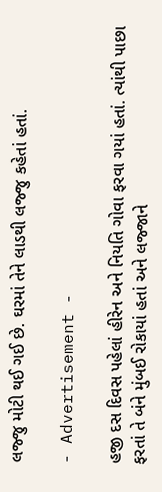લજ્જુ મોટી થઈ ગઈ છે. ઘરમાં તેને લાડથી લજ્જુ કહેતાં હતાં.

- Advertisement -

હજી દસ દિવસ પહેલાં હીરેન અને નિયતિ ગોવા ફરવા ગયાં હતાં. ત્યાંથી પાછા ફરતાં તે બંને મુંબઈ રોકાયાં હતાં અને લજ્જાને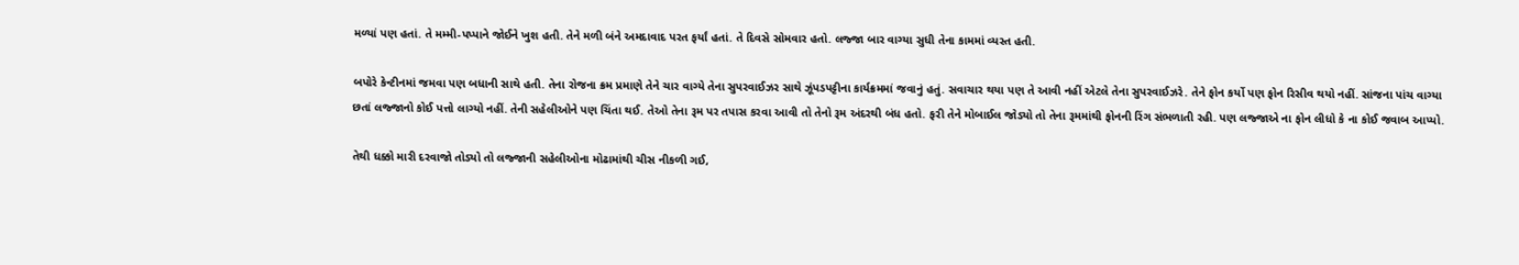મળ્યાં પણ હતાં. તે મમ્મી-પપ્પાને જોઈને ખુશ હતી. તેને મળી બંને અમદાવાદ પરત ફર્યાં હતાં. તે દિવસે સોમવાર હતો. લજ્જા બાર વાગ્યા સુધી તેના કામમાં વ્યસ્ત હતી.

બપોરે કેન્ટીનમાં જમવા પણ બધાની સાથે હતી. તેના રોજના ક્રમ પ્રમાણે તેને ચાર વાગ્યે તેના સુપરવાઈઝર સાથે ઝૂંપડપટ્ટીના કાર્યક્રમમાં જવાનું હતું. સવાચાર થયા પણ તે આવી નહીં એટલે તેના સુપરવાઈઝરે. તેને ફોન કર્યો પણ ફોન રિસીવ થયો નહીં. સાંજના પાંચ વાગ્યા છતાં લજ્જાનો કોઈ પત્તો લાગ્યો નહીં. તેની સહેલીઓને પણ ચિંતા થઈ. તેઓ તેના રૂમ પર તપાસ કરવા આવી તો તેનો રૂમ અંદરથી બંધ હતો. ફરી તેને મોબાઈલ જોડ્યો તો તેના રૂમમાંથી ફોનની રિંગ સંભળાતી રહી. પણ લજ્જાએ ના ફોન લીધો કે ના કોઈ જવાબ આપ્યો.

તેથી ધક્કો મારી દરવાજો તોડ્યો તો લજ્જાની સહેલીઓના મોઢામાંથી ચીસ નીકળી ગઈ,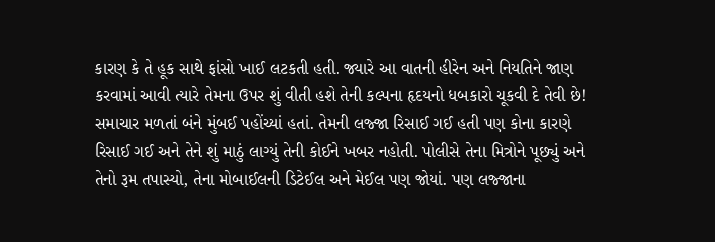કારણ કે તે હૂક સાથે ફાંસો ખાઈ લટકતી હતી. જ્યારે આ વાતની હીરેન અને નિયતિને જાણ કરવામાં આવી ત્યારે તેમના ઉપર શું વીતી હશે તેની કલ્પના હૃદયનો ધબકારો ચૂકવી દે તેવી છે! સમાચાર મળતાં બંને મુંબઈ પહોંચ્યાં હતાં. તેમની લજ્જા રિસાઈ ગઈ હતી પણ કોના કારણે રિસાઈ ગઈ અને તેને શું માઠું લાગ્યું તેની કોઈને ખબર નહોતી. પોલીસે તેના મિત્રોને પૂછ્યું અને તેનો રૂમ તપાસ્યો, તેના મોબાઈલની ડિટેઈલ અને મેઈલ પણ જોયાં. પણ લજ્જાના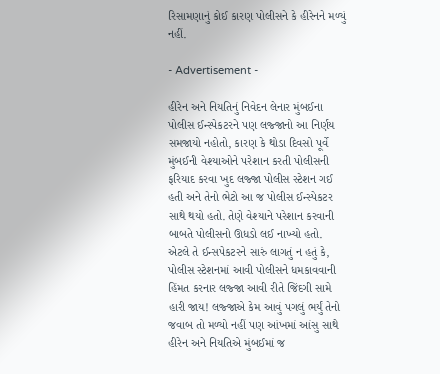રિસામણાનું કોઈ કારણ પોલીસને કે હીરેનને મળ્યું નહીં.

- Advertisement -

હીરેન અને નિયતિનું નિવેદન લેનાર મુંબઈના પોલીસ ઈન્સ્પેકટરને પણ લજ્જાનો આ નિર્ણય સમજાયો નહોતો, કારણ કે થોડા દિવસો પૂર્વે મુંબઈની વેશ્યાઓને પરેશાન કરતી પોલીસની ફરિયાદ કરવા ખુદ લજ્જા પોલીસ સ્ટેશન ગઈ હતી અને તેનો ભેટો આ જ પોલીસ ઈન્સ્પેકટર સાથે થયો હતો. તેણે વેશ્યાને પરેશાન કરવાની બાબતે પોલીસનો ઊધડો લઈ નાખ્યો હતો. એટલે તે ઈન્સપેકટરને સારું લાગતું ન હતું કે, પોલીસ સ્ટેશનમાં આવી પોલીસને ધમકાવવાની હિંમત કરનાર લજ્જા આવી રીતે જિંદગી સામે હારી જાય! લજ્જાએ કેમ આવું પગલું ભર્યું તેનો જવાબ તો મળ્યો નહીં પણ આંખમાં આંસુ સાથે હીરેન અને નિયતિએ મુંબઈમાં જ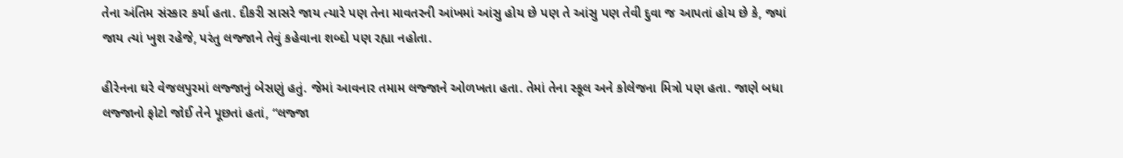તેના અંતિમ સંસ્કાર કર્યા હતા. દીકરી સાસરે જાય ત્યારે પણ તેના માવતરની આંખમાં આંસુ હોય છે પણ તે આંસુ પણ તેવી દુવા જ આપતાં હોય છે કે, જ્યાં જાય ત્યાં ખુશ રહેજે, પરંતુ લજ્જાને તેવું કહેવાના શબ્દો પણ રહ્યા નહોતા.

હીરેનના ઘરે વેજલપુરમાં લજ્જાનું બેસણું હતું. જેમાં આવનાર તમામ લજ્જાને ઓળખતા હતા. તેમાં તેના સ્કૂલ અને કોલેજના મિત્રો પણ હતા. જાણે બધા લજ્જાનો ફોટો જોઈ તેને પૂછતાં હતાં, “લજ્જા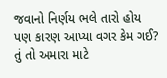જવાનો નિર્ણય ભલે તારો હોય પણ કારણ આપ્યા વગર કેમ ગઈ? તું તો અમારા માટે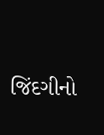જિંદગીનો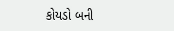કોયડો બની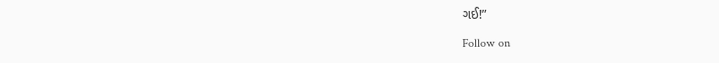ગઈ!”

Follow on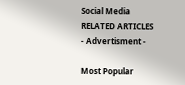Social Media
RELATED ARTICLES
- Advertisment -

Most Popular